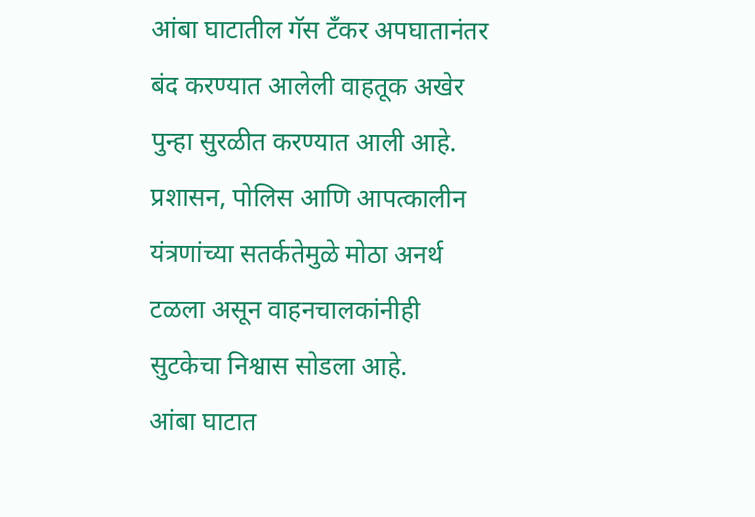आंबा घाटातील गॅस टँकर अपघातानंतर बंद करण्यात आलेली वाहतूक अखेर पुन्हा सुरळीत करण्यात आली आहे. प्रशासन, पोलिस आणि आपत्कालीन यंत्रणांच्या सतर्कतेमुळे मोठा अनर्थ टळला असून वाहनचालकांनीही सुटकेचा निश्वास सोडला आहे.
आंबा घाटात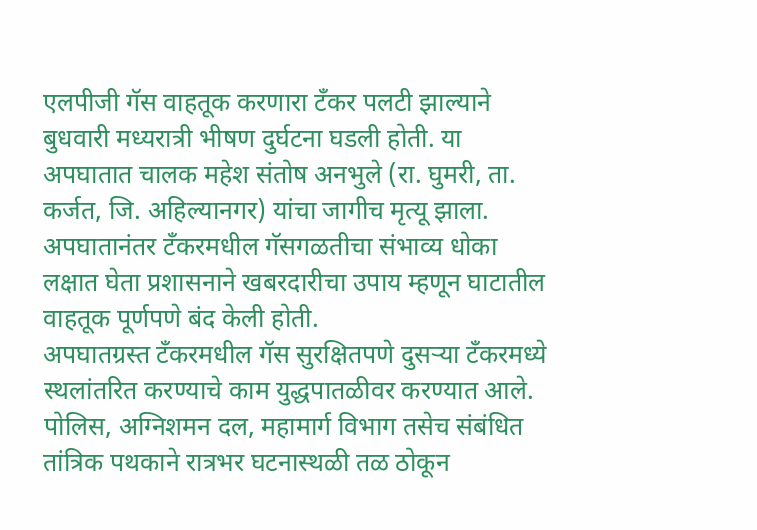एलपीजी गॅस वाहतूक करणारा टँकर पलटी झाल्याने बुधवारी मध्यरात्री भीषण दुर्घटना घडली होती. या अपघातात चालक महेश संतोष अनभुले (रा. घुमरी, ता. कर्जत, जि. अहिल्यानगर) यांचा जागीच मृत्यू झाला. अपघातानंतर टँकरमधील गॅसगळतीचा संभाव्य धोका लक्षात घेता प्रशासनाने खबरदारीचा उपाय म्हणून घाटातील वाहतूक पूर्णपणे बंद केली होती.
अपघातग्रस्त टँकरमधील गॅस सुरक्षितपणे दुसऱ्या टँकरमध्ये स्थलांतरित करण्याचे काम युद्धपातळीवर करण्यात आले. पोलिस, अग्निशमन दल, महामार्ग विभाग तसेच संबंधित तांत्रिक पथकाने रात्रभर घटनास्थळी तळ ठोकून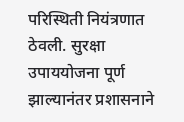परिस्थिती नियंत्रणात ठेवली. सुरक्षा उपाययोजना पूर्ण झाल्यानंतर प्रशासनाने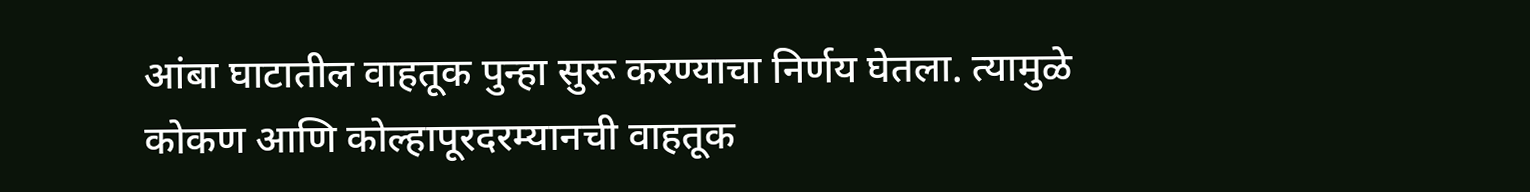आंबा घाटातील वाहतूक पुन्हा सुरू करण्याचा निर्णय घेतला. त्यामुळे कोकण आणि कोल्हापूरदरम्यानची वाहतूक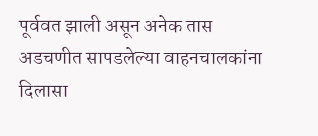पूर्ववत झाली असून अनेक तास अडचणीत सापडलेल्या वाहनचालकांना दिलासा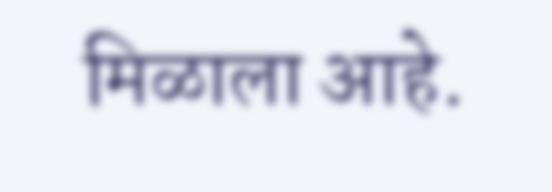मिळाला आहे.